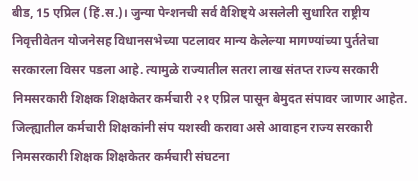बीड, 15 एप्रिल (हिं.स.)। जुन्या पेन्शनची सर्व वैशिष्ट्ये असलेली सुधारित राष्ट्रीय निवृत्तीवेतन योजनेसह विधानसभेच्या पटलावर मान्य केलेल्या मागण्यांच्या पुर्ततेचा सरकारला विसर पडला आहे. त्यामुळे राज्यातील सतरा लाख संतप्त राज्य सरकारी निमसरकारी शिक्षक शिक्षकेतर कर्मचारी २१ एप्रिल पासून बेमुदत संपावर जाणार आहेत. जिल्ह्यातील कर्मचारी शिक्षकांनी संप यशस्वी करावा असे आवाहन राज्य सरकारी निमसरकारी शिक्षक शिक्षकेतर कर्मचारी संघटना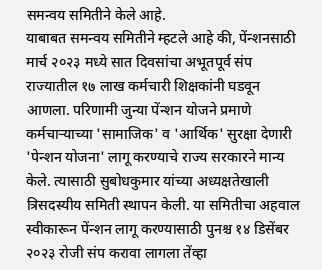समन्वय समितीने केले आहे.
याबाबत समन्वय समितीने म्हटले आहे की, पेंन्शनसाठी मार्च २०२३ मध्ये सात दिवसांचा अभूतपूर्व संप राज्यातील १७ लाख कर्मचारी शिक्षकांनी घडवून आणला. परिणामी जुन्या पेंन्शन योजने प्रमाणे कर्मचाऱ्याच्या 'सामाजिक' व 'आर्थिक' सुरक्षा देणारी 'पेन्शन योजना' लागू करण्याचे राज्य सरकारने मान्य केले. त्यासाठी सुबोधकुमार यांच्या अध्यक्षतेखाली त्रिसदस्यीय समिती स्थापन केली. या समितीचा अहवाल स्वीकारून पेंन्शन लागू करण्यासाठी पुनश्च १४ डिसेंबर २०२३ रोजी संप करावा लागला तेंव्हा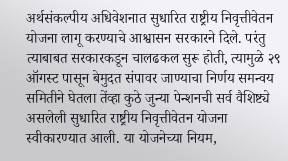अर्थसंकल्पीय अधिवेशनात सुधारित राष्ट्रीय निवृत्तीवेतन योजना लागू करण्याचे आश्वासन सरकारने दिले. परंतु त्याबाबत सरकारकडून चालढकल सुरू होती, त्यामुळे २९ ऑगस्ट पासून बेमुदत संपावर जाण्याचा निर्णय समन्वय समितीने घेतला तेंव्हा कुठे जुन्या पेन्शनची सर्व वैशिष्ट्ये असलेली सुधारित राष्ट्रीय निवृत्तीवेतन योजना स्वीकारण्यात आली. या योजनेच्या नियम,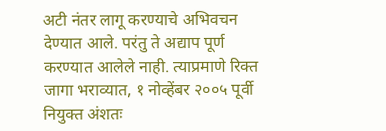अटी नंतर लागू करण्याचे अभिवचन देण्यात आले. परंतु ते अद्याप पूर्ण करण्यात आलेले नाही. त्याप्रमाणे रिक्त जागा भराव्यात, १ नोव्हेंबर २००५ पूर्वी नियुक्त अंशतः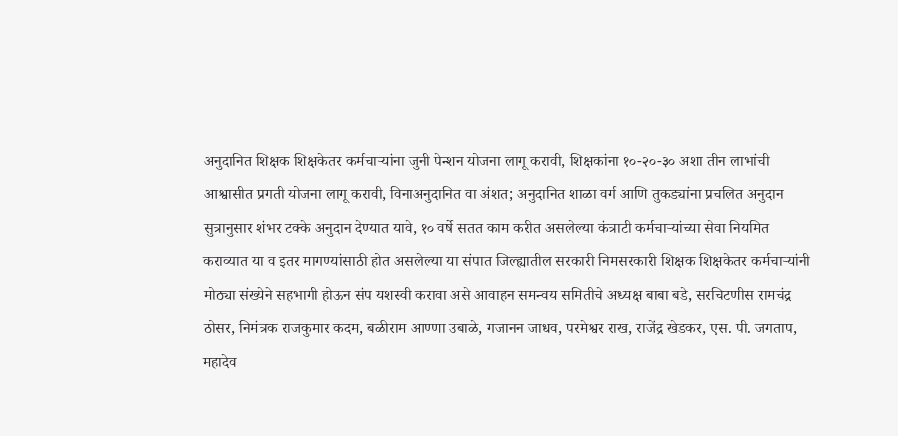अनुदानित शिक्षक शिक्षकेतर कर्मचाऱ्यांना जुनी पेन्शन योजना लागू करावी, शिक्षकांना १०-२०-३० अशा तीन लाभांची आश्वासीत प्रगती योजना लागू करावी, विनाअनुदानित वा अंशत; अनुदानित शाळा वर्ग आणि तुकड्यांना प्रचलित अनुदान सुत्रानुसार शंभर टक्के अनुदान देण्यात यावे, १० वर्षे सतत काम करीत असलेल्या कंत्राटी कर्मचाऱ्यांच्या सेवा नियमित कराव्यात या व इतर मागण्यांसाठी होत असलेल्या या संपात जिल्ह्यातील सरकारी निमसरकारी शिक्षक शिक्षकेतर कर्मचाऱ्यांनी मोठ्या संख्येने सहभागी होऊन संप यशस्वी करावा असे आवाहन समन्वय समितीचे अध्यक्ष बाबा बडे, सरचिटणीस रामचंद्र ठोसर, निमंत्रक राजकुमार कदम, बळीराम आण्णा उबाळे, गजानन जाधव, परमेश्वर राख, राजेंद्र खेडकर, एस. पी. जगताप, महादेव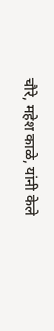चौरे, महेश काळे, यांनी केले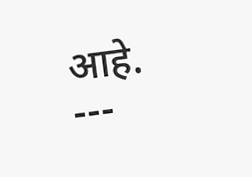आहे.
---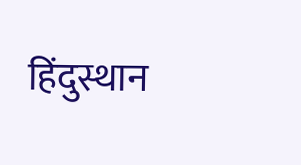हिंदुस्थान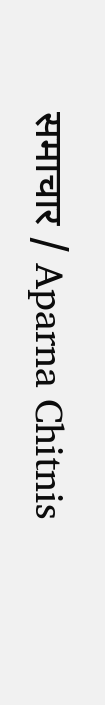समाचार / Aparna Chitnis